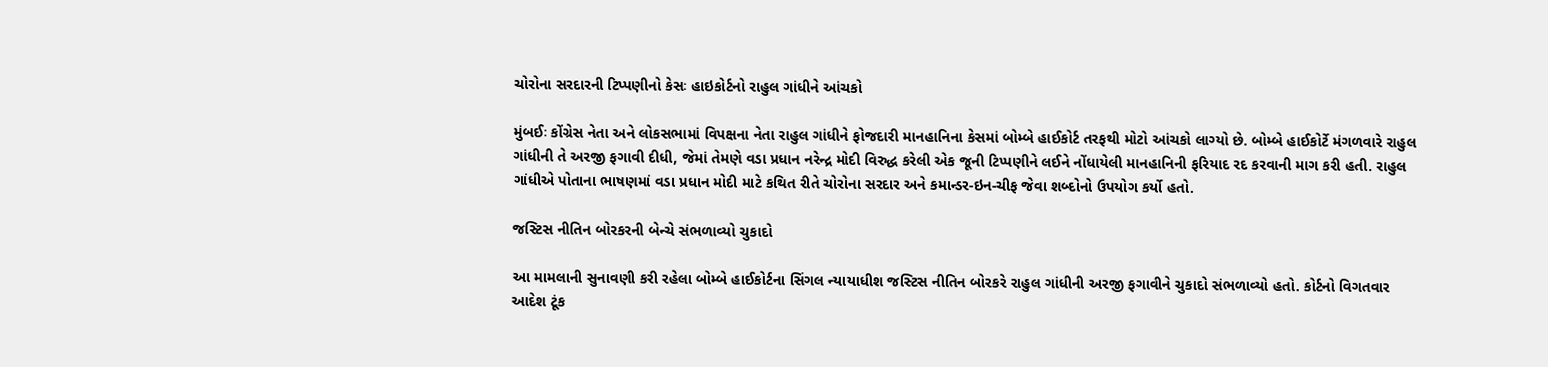ચોરોના સરદારની ટિપ્પણીનો કેસઃ હાઇકોર્ટનો રાહુલ ગાંધીને આંચકો

મુંબઈઃ કોંગ્રેસ નેતા અને લોકસભામાં વિપક્ષના નેતા રાહુલ ગાંધીને ફોજદારી માનહાનિના કેસમાં બોમ્બે હાઈકોર્ટ તરફથી મોટો આંચકો લાગ્યો છે. બોમ્બે હાઈકોર્ટે મંગળવારે રાહુલ ગાંધીની તે અરજી ફગાવી દીધી, જેમાં તેમણે વડા પ્રધાન નરેન્દ્ર મોદી વિરુદ્ધ કરેલી એક જૂની ટિપ્પણીને લઈને નોંધાયેલી માનહાનિની ફરિયાદ રદ કરવાની માગ કરી હતી. રાહુલ ગાંધીએ પોતાના ભાષણમાં વડા પ્રધાન મોદી માટે કથિત રીતે ચોરોના સરદાર અને કમાન્ડર-ઇન-ચીફ જેવા શબ્દોનો ઉપયોગ કર્યો હતો.

જસ્ટિસ નીતિન બોરકરની બેન્ચે સંભળાવ્યો ચુકાદો

આ મામલાની સુનાવણી કરી રહેલા બોમ્બે હાઈકોર્ટના સિંગલ ન્યાયાધીશ જસ્ટિસ નીતિન બોરકરે રાહુલ ગાંધીની અરજી ફગાવીને ચુકાદો સંભળાવ્યો હતો. કોર્ટનો વિગતવાર આદેશ ટૂંક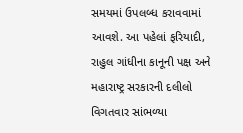સમયમાં ઉપલબ્ધ કરાવવામાં આવશે. આ પહેલાં ફરિયાદી, રાહુલ ગાંધીના કાનૂની પક્ષ અને મહારાષ્ટ્ર સરકારની દલીલો વિગતવાર સાંભળ્યા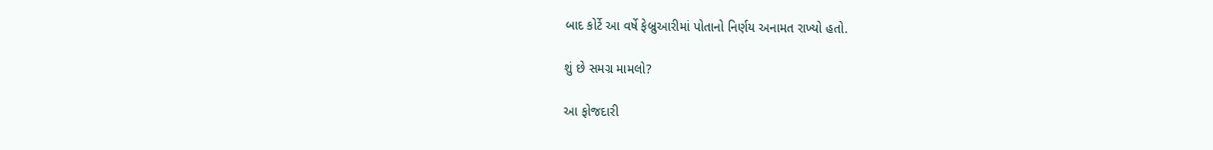બાદ કોર્ટે આ વર્ષે ફેબ્રુઆરીમાં પોતાનો નિર્ણય અનામત રાખ્યો હતો.

શું છે સમગ્ર મામલો?

આ ફોજદારી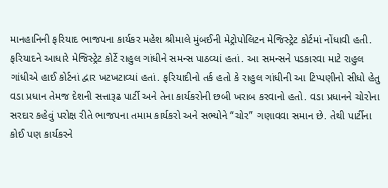માનહાનિની ફરિયાદ ભાજપના કાર્યકર મહેશ શ્રીમાલે મુંબઈની મેટ્રોપોલિટન મેજિસ્ટ્રેટ કોર્ટમાં નોંધાવી હતી. ફરિયાદને આધારે મેજિસ્ટ્રેટ કોર્ટે રાહુલ ગાંધીને સમન્સ પાઠવ્યાં હતાં. આ સમન્સને પડકારવા માટે રાહુલ ગાંધીએ હાઈ કોર્ટનાં દ્વાર ખટખટાવ્યાં હતાં. ફરિયાદીનો તર્ક હતો કે રાહુલ ગાંધીની આ ટિપ્પણીનો સીધો હેતુ વડા પ્રધાન તેમજ દેશની સત્તારૂઢ પાર્ટી અને તેના કાર્યકરોની છબી ખરાબ કરવાનો હતો. વડા પ્રધાનને ચોરોના સરદાર કહેવું પરોક્ષ રીતે ભાજપના તમામ કાર્યકરો અને સભ્યોને “ચોર” ગણાવવા સમાન છે. તેથી પાર્ટીના કોઈ પણ કાર્યકરને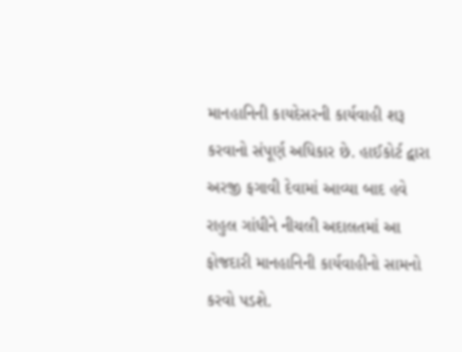માનહાનિની કાયદેસરની કાર્યવાહી શરૂ કરવાનો સંપૂર્ણ અધિકાર છે. હાઈકોર્ટ દ્વારા અરજી ફગાવી દેવામાં આવ્યા બાદ હવે રાહુલ ગાંધીને નીચલી અદાલતમાં આ ફોજદારી માનહાનિની કાર્યવાહીનો સામનો કરવો પડશે.